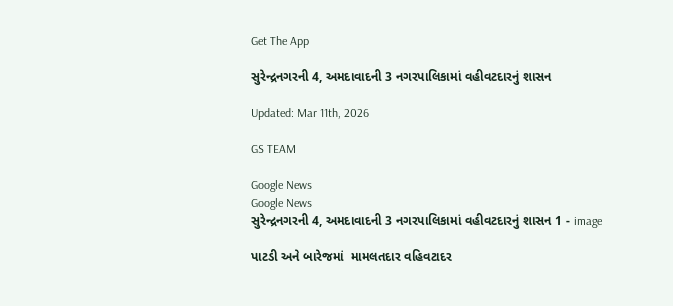Get The App

સુરેન્દ્રનગરની 4, અમદાવાદની 3 નગરપાલિકામાં વહીવટદારનું શાસન

Updated: Mar 11th, 2026

GS TEAM

Google News
Google News
સુરેન્દ્રનગરની 4, અમદાવાદની 3 નગરપાલિકામાં વહીવટદારનું શાસન 1 - image

પાટડી અને બારેજમાં  મામલતદાર વહિવટાદર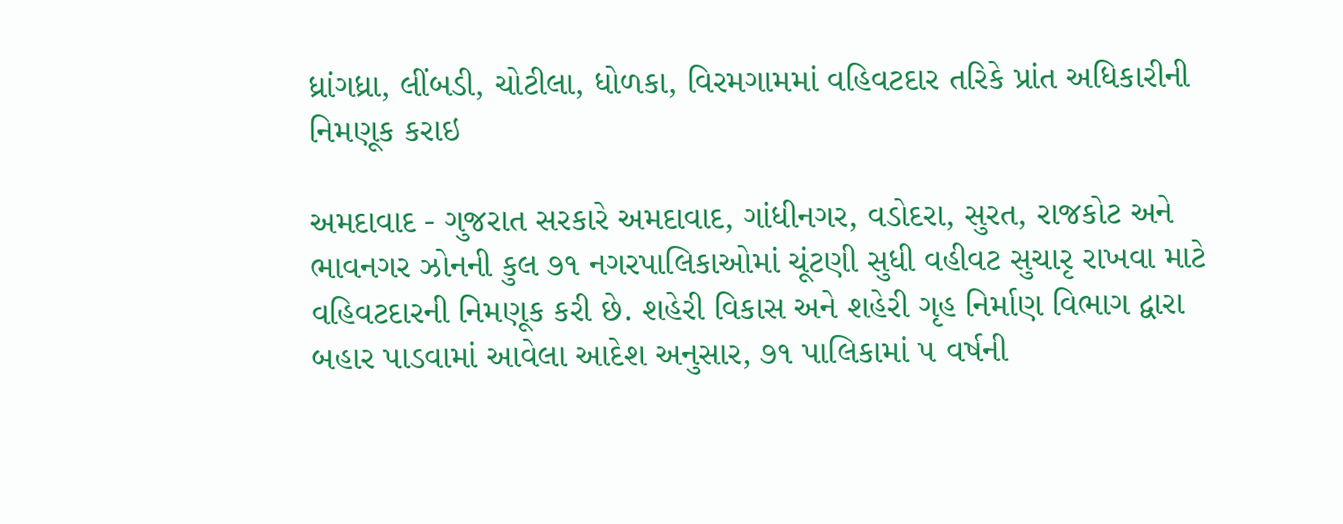ધ્રાંગધ્રા, લીંબડી, ચોટીલા, ધોળકા, વિરમગામમાં વહિવટદાર તરિકે પ્રાંત અધિકારીની નિમણૂક કરાઇ

અમદાવાદ - ગુજરાત સરકારે અમદાવાદ, ગાંધીનગર, વડોદરા, સુરત, રાજકોટ અને ભાવનગર ઝોનની કુલ ૭૧ નગરપાલિકાઓમાં ચૂંટણી સુધી વહીવટ સુચારૃ રાખવા માટે વહિવટદારની નિમણૂક કરી છે. શહેરી વિકાસ અને શહેરી ગૃહ નિર્માણ વિભાગ દ્વારા બહાર પાડવામાં આવેલા આદેશ અનુસાર, ૭૧ પાલિકામાં ૫ વર્ષની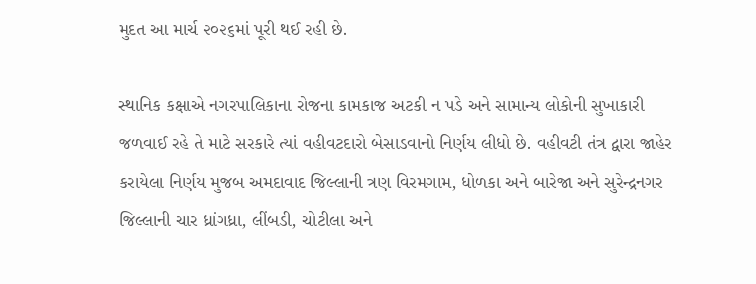મુદત આ માર્ચ ૨૦૨૬માં પૂરી થઈ રહી છે.

સ્થાનિક કક્ષાએ નગરપાલિકાના રોજના કામકાજ અટકી ન પડે અને સામાન્ય લોકોની સુખાકારી જળવાઈ રહે તે માટે સરકારે ત્યાં વહીવટદારો બેસાડવાનો નિર્ણય લીધો છે. વહીવટી તંત્ર દ્વારા જાહેર કરાયેલા નિર્ણય મુજબ અમદાવાદ જિલ્લાની ત્રણ વિરમગામ, ધોળકા અને બારેજા અને સુરેન્દ્રનગર જિલ્લાની ચાર ધ્રાંગધ્રા, લીંબડી, ચોટીલા અને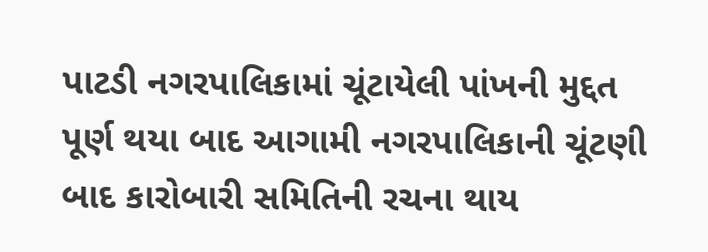પાટડી નગરપાલિકામાં ચૂંટાયેલી પાંખની મુદ્દત પૂર્ણ થયા બાદ આગામી નગરપાલિકાની ચૂંટણી બાદ કારોબારી સમિતિની રચના થાય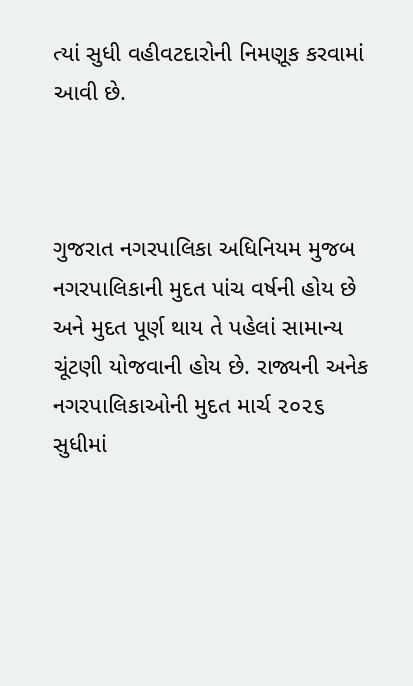ત્યાં સુધી વહીવટદારોની નિમણૂક કરવામાં આવી છે.



ગુજરાત નગરપાલિકા અધિનિયમ મુજબ નગરપાલિકાની મુદત પાંચ વર્ષની હોય છે અને મુદત પૂર્ણ થાય તે પહેલાં સામાન્ય ચૂંટણી યોજવાની હોય છે. રાજ્યની અનેક નગરપાલિકાઓની મુદત માર્ચ ૨૦૨૬ સુધીમાં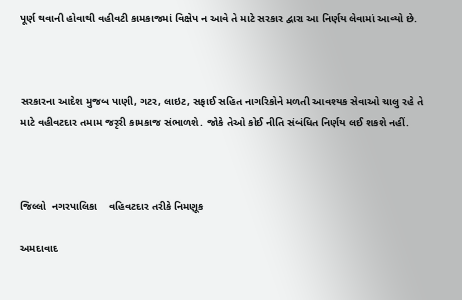પૂર્ણ થવાની હોવાથી વહીવટી કામકાજમાં વિક્ષેપ ન આવે તે માટે સરકાર દ્વારા આ નિર્ણય લેવામાં આવ્યો છે.



સરકારના આદેશ મુજબ પાણી, ગટર, લાઇટ, સફાઈ સહિત નાગરિકોને મળતી આવશ્યક સેવાઓ ચાલુ રહે તે માટે વહીવટદાર તમામ જરૃરી કામકાજ સંભાળશે. જોકે તેઓ કોઈ નીતિ સંબંધિત નિર્ણય લઈ શકશે નહીં.



જિલ્લો  નગરપાલિકા    વહિવટદાર તરીકે નિમણૂક

અમદાવાદ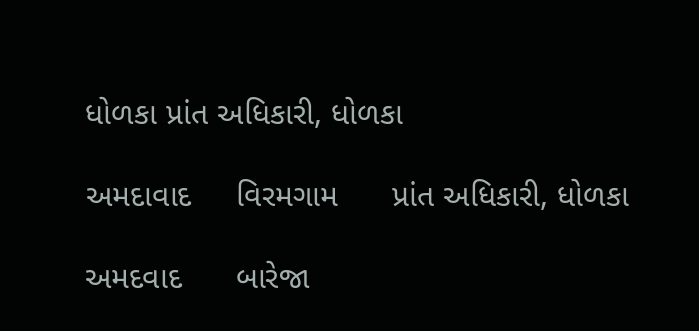ધોળકા પ્રાંત અધિકારી, ધોળકા

અમદાવાદ     વિરમગામ      પ્રાંત અધિકારી, ધોળકા

અમદવાદ      બારેજા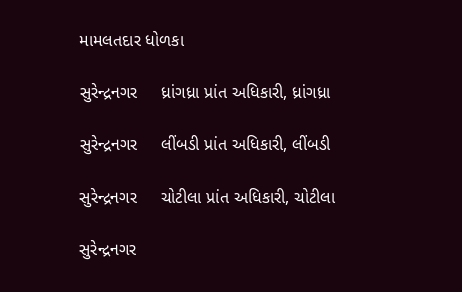મામલતદાર ધોળકા

સુરેન્દ્રનગર     ધ્રાંગધ્રા પ્રાંત અધિકારી, ધ્રાંગધ્રા

સુરેન્દ્રનગર     લીંબડી પ્રાંત અધિકારી, લીંબડી

સુરેન્દ્રનગર     ચોટીલા પ્રાંત અધિકારી, ચોટીલા

સુરેન્દ્રનગર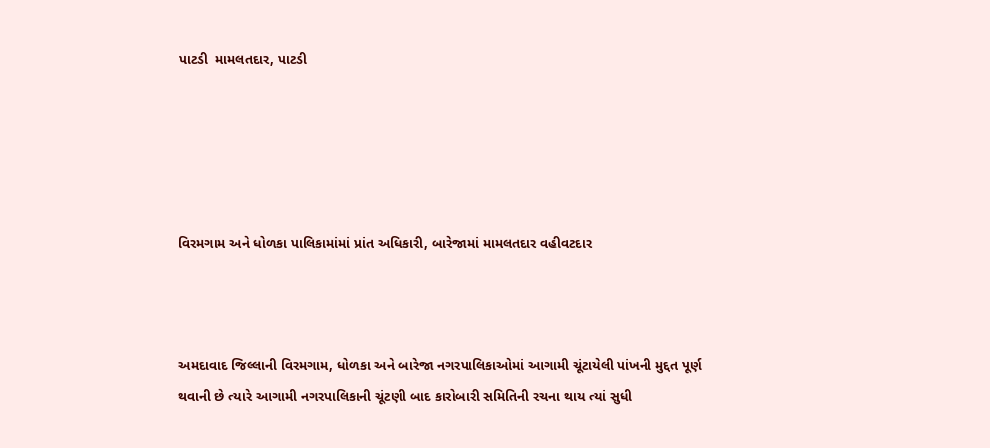પાટડી  મામલતદાર, પાટડી





વિરમગામ અને ધોળકા પાલિકામાંમાં પ્રાંત અધિકારી, બારેજામાં મામલતદાર વહીવટદાર



અમદાવાદ જિલ્લાની વિરમગામ, ધોળકા અને બારેજા નગરપાલિકાઓમાં આગામી ચૂંટાયેલી પાંખની મુદ્દત પૂર્ણ થવાની છે ત્યારે આગામી નગરપાલિકાની ચૂંટણી બાદ કારોબારી સમિતિની રચના થાય ત્યાં સુધી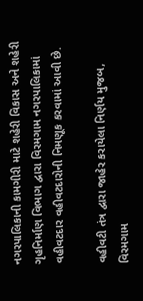નગરપાલિકાની કામગીરી માટે શહેરી વિકાસ અને શહેરી ગૃહનિર્માણ વિભાગ દ્વારા વિરમગામ નગરપાલિકામાં વહીવટદાર વહીવટદારોની નિમણૂક કરવામાં આવી છે.

વહીવટી તંત્ર દ્વારા જાહેર કરાયેલા નિર્ણય મુજબ, વિરમગામ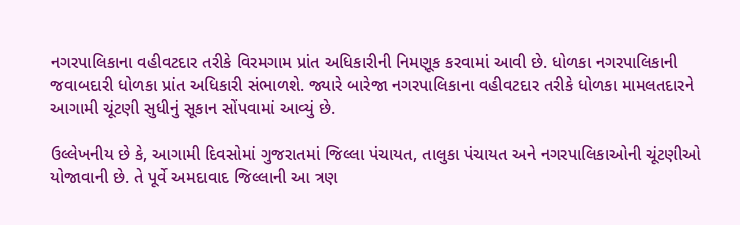નગરપાલિકાના વહીવટદાર તરીકે વિરમગામ પ્રાંત અધિકારીની નિમણૂક કરવામાં આવી છે. ધોળકા નગરપાલિકાની જવાબદારી ધોળકા પ્રાંત અધિકારી સંભાળશે. જ્યારે બારેજા નગરપાલિકાના વહીવટદાર તરીકે ધોળકા મામલતદારને આગામી ચૂંટણી સુધીનું સૂકાન સોંપવામાં આવ્યું છે.

ઉલ્લેખનીય છે કે, આગામી દિવસોમાં ગુજરાતમાં જિલ્લા પંચાયત, તાલુકા પંચાયત અને નગરપાલિકાઓની ચૂંટણીઓ યોજાવાની છે. તે પૂર્વે અમદાવાદ જિલ્લાની આ ત્રણ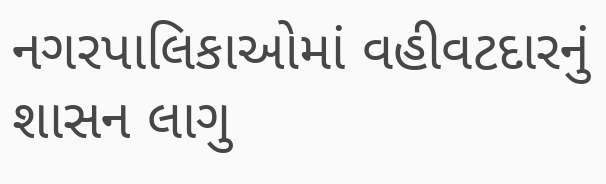નગરપાલિકાઓમાં વહીવટદારનું શાસન લાગુ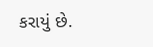કરાયું છે.